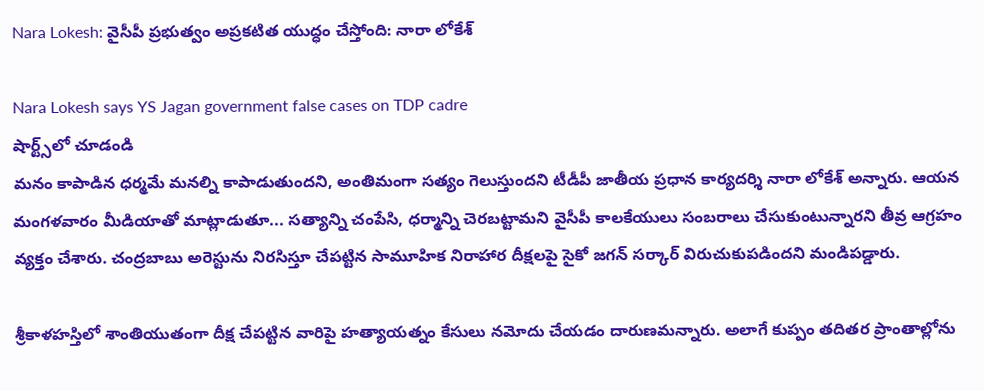Nara Lokesh: వైసీపీ ప్రభుత్వం అప్రకటిత యుద్ధం చేస్తోంది: నారా లోకేశ్

Nara Lokesh says YS Jagan government false cases on TDP cadre
షార్ట్స్‌లో చూడండి
మనం కాపాడిన ధర్మమే మనల్ని కాపాడుతుందని, అంతిమంగా సత్యం గెలుస్తుందని టీడీపీ జాతీయ ప్రధాన కార్యదర్శి నారా లోకేశ్ అన్నారు. ఆయన మంగళవారం మీడియాతో మాట్లాడుతూ... సత్యాన్ని చంపేసి, ధర్మాన్ని చెరబట్టామని వైసీపీ కాలకేయులు సంబరాలు చేసుకుంటున్నారని తీవ్ర ఆగ్రహం వ్యక్తం చేశారు. చంద్రబాబు అరెస్టును నిరసిస్తూ చేపట్టిన సామూహిక నిరాహార దీక్షలపై సైకో జగన్ సర్కార్ విరుచుకుపడిందని మండిపడ్డారు.

శ్రీకాళహస్తిలో శాంతియుతంగా దీక్ష చేపట్టిన వారిపై హత్యాయత్నం కేసులు నమోదు చేయడం దారుణమన్నారు. అలాగే కుప్పం తదితర ప్రాంతాల్లోను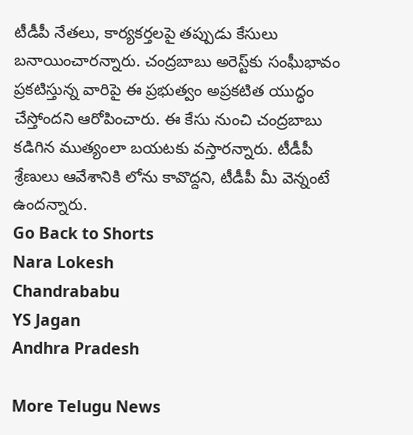టీడీపీ నేతలు, కార్యకర్తలపై తప్పుడు కేసులు బనాయించారన్నారు. చంద్రబాబు అరెస్ట్‌కు సంఘీభావం ప్రకటిస్తున్న వారిపై ఈ ప్రభుత్వం అప్రకటిత యుద్ధం చేస్తోందని ఆరోపించారు. ఈ కేసు నుంచి చంద్రబాబు కడిగిన ముత్యంలా బయటకు వస్తారన్నారు. టీడీపీ శ్రేణులు ఆవేశానికి లోను కావొద్దని, టీడీపీ మీ వెన్నంటే ఉందన్నారు.
Go Back to Shorts
Nara Lokesh
Chandrababu
YS Jagan
Andhra Pradesh

More Telugu News